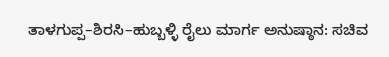ತಾಳಗುಪ್ಪ–ಶಿರಸಿ–ಹುಬ್ಬಳ್ಳಿ ರೈಲು ಮಾರ್ಗ ಅನುಷ್ಠಾನ: ಸಚಿವ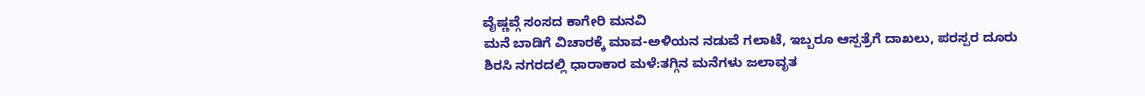ವೈಷ್ಣವ್ಗೆ ಸಂಸದ ಕಾಗೇರಿ ಮನವಿ
ಮನೆ ಬಾಡಿಗೆ ವಿಚಾರಕ್ಕೆ ಮಾವ-ಅಳಿಯನ ನಡುವೆ ಗಲಾಟೆ, ಇಬ್ಬರೂ ಆಸ್ಪತ್ರೆಗೆ ದಾಖಲು, ಪರಸ್ಪರ ದೂರು
ಶಿರಸಿ ನಗರದಲ್ಲಿ ಧಾರಾಕಾರ ಮಳೆ:ತಗ್ಗಿನ ಮನೆಗಳು ಜಲಾವೃತ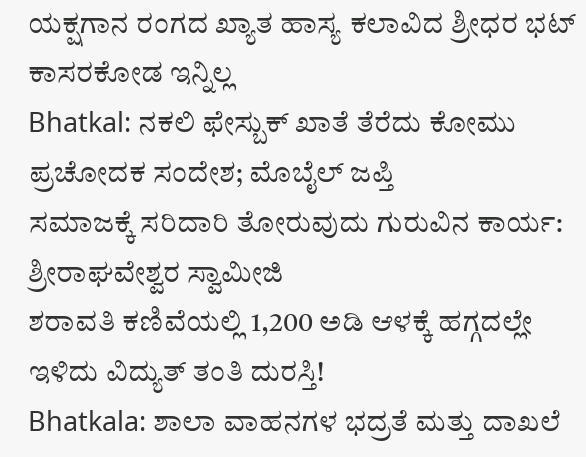ಯಕ್ಷಗಾನ ರಂಗದ ಖ್ಯಾತ ಹಾಸ್ಯ ಕಲಾವಿದ ಶ್ರೀಧರ ಭಟ್ ಕಾಸರಕೋಡ ಇನ್ನಿಲ್ಲ
Bhatkal: ನಕಲಿ ಫೇಸ್ಬುಕ್ ಖಾತೆ ತೆರೆದು ಕೋಮು ಪ್ರಚೋದಕ ಸಂದೇಶ; ಮೊಬೈಲ್ ಜಪ್ತಿ
ಸಮಾಜಕ್ಕೆ ಸರಿದಾರಿ ತೋರುವುದು ಗುರುವಿನ ಕಾರ್ಯ: ಶ್ರೀರಾಘವೇಶ್ವರ ಸ್ವಾಮೀಜಿ
ಶರಾವತಿ ಕಣಿವೆಯಲ್ಲಿ 1,200 ಅಡಿ ಆಳಕ್ಕೆ ಹಗ್ಗದಲ್ಲೇ ಇಳಿದು ವಿದ್ಯುತ್ ತಂತಿ ದುರಸ್ತಿ!
Bhatkala: ಶಾಲಾ ವಾಹನಗಳ ಭದ್ರತೆ ಮತ್ತು ದಾಖಲೆ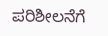ಪರಿಶೀಲನೆಗೆ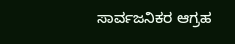ಸಾರ್ವಜನಿಕರ ಆಗ್ರಹ